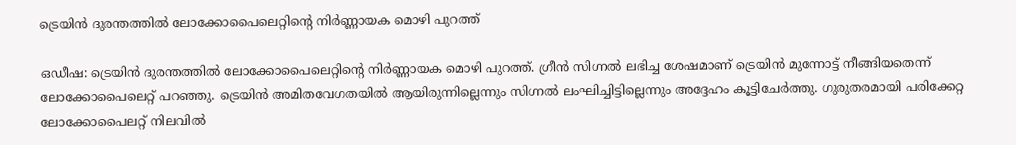ട്രെയിന്‍ ദുരന്തത്തില്‍ ലോക്കോപൈലെറ്റിന്റെ നിര്‍ണ്ണായക മൊഴി പുറത്ത്

ഒഡീഷ: ട്രെയിന്‍ ദുരന്തത്തില്‍ ലോക്കോപൈലെറ്റിന്റെ നിര്‍ണ്ണായക മൊഴി പുറത്ത്. ഗ്രീന്‍ സിഗ്നല്‍ ലഭിച്ച ശേഷമാണ് ട്രെയിന്‍ മുന്നോട്ട് നീങ്ങിയതെന്ന് ലോക്കോപൈലെറ്റ് പറഞ്ഞു. ട്രെയിന്‍ അമിതവേഗതയില്‍ ആയിരുന്നില്ലെന്നും സിഗ്നല്‍ ലംഘിച്ചിട്ടില്ലെന്നും അദ്ദേഹം കൂട്ടിചേര്‍ത്തു. ഗുരുതരമായി പരിക്കേറ്റ ലോക്കോപൈലറ്റ് നിലവില്‍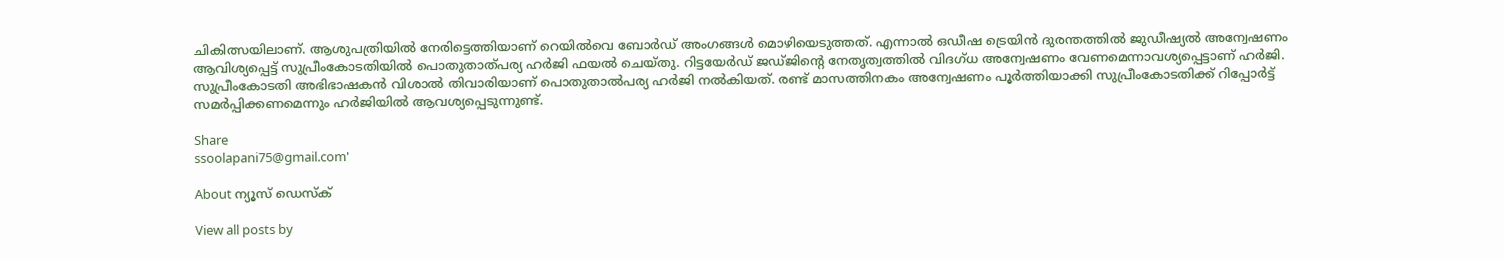ചികിത്സയിലാണ്. ആശുപത്രിയില്‍ നേരിട്ടെത്തിയാണ് റെയില്‍വെ ബോര്‍ഡ് അംഗങ്ങള്‍ മൊഴിയെടുത്തത്. എന്നാല്‍ ഒഡീഷ ട്രെയിന്‍ ദുരന്തത്തില്‍ ജുഡീഷ്യല്‍ അന്വേഷണം ആവിശ്യപ്പെട്ട് സുപ്രീംകോടതിയില്‍ പൊതുതാത്പര്യ ഹര്‍ജി ഫയല്‍ ചെയ്തു. റിട്ടയേര്‍ഡ് ജഡ്ജിന്റെ നേതൃത്വത്തില്‍ വിദഗ്ധ അന്വേഷണം വേണമെന്നാവശ്യപ്പെട്ടാണ് ഹര്‍ജി. സുപ്രീംകോടതി അഭിഭാഷകന്‍ വിശാല്‍ തിവാരിയാണ് പൊതുതാല്‍പര്യ ഹര്‍ജി നല്‍കിയത്. രണ്ട് മാസത്തിനകം അന്വേഷണം പൂര്‍ത്തിയാക്കി സുപ്രീംകോടതിക്ക് റിപ്പോര്‍ട്ട് സമര്‍പ്പിക്കണമെന്നും ഹര്‍ജിയില്‍ ആവശ്യപ്പെടുന്നുണ്ട്.

Share
ssoolapani75@gmail.com'

About ന്യൂസ് ഡെസ്ക്

View all posts by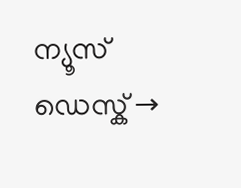ന്യൂസ് ഡെസ്ക് →